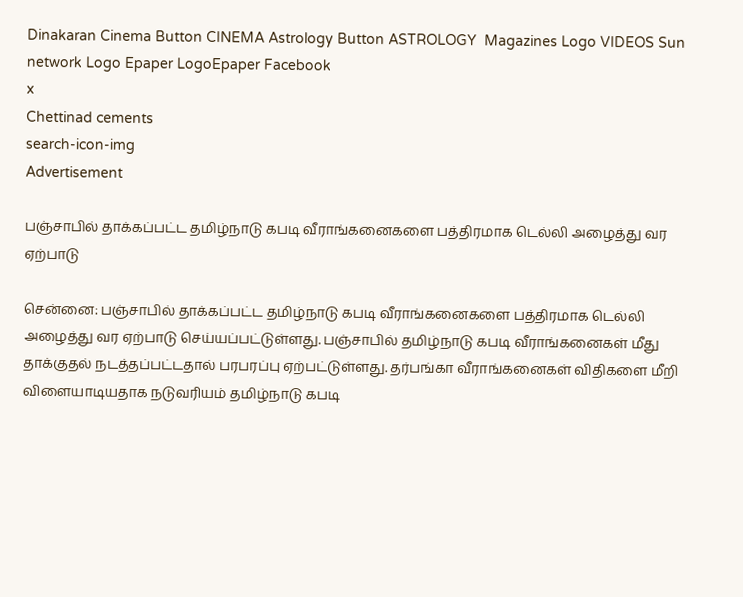Dinakaran Cinema Button CINEMA Astrology Button ASTROLOGY  Magazines Logo VIDEOS Sun network Logo Epaper LogoEpaper Facebook
x
Chettinad cements
search-icon-img
Advertisement

பஞ்சாபில் தாக்கப்பட்ட தமிழ்நாடு கபடி வீராங்கனைகளை பத்திரமாக டெல்லி அழைத்து வர ஏற்பாடு

சென்னை: பஞ்சாபில் தாக்கப்பட்ட தமிழ்நாடு கபடி வீராங்கனைகளை பத்திரமாக டெல்லி அழைத்து வர ஏற்பாடு செய்யப்பட்டுள்ளது. பஞ்சாபில் தமிழ்நாடு கபடி வீராங்கனைகள் மீது தாக்குதல் நடத்தப்பட்டதால் பரபரப்பு ஏற்பட்டுள்ளது. தர்பங்கா வீராங்கனைகள் விதிகளை மீறி விளையாடியதாக நடுவரியம் தமிழ்நாடு கபடி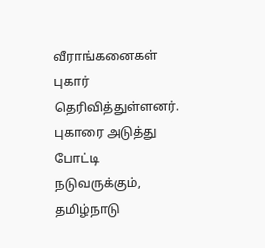வீராங்கனைகள் புகார் தெரிவித்துள்ளனர். புகாரை அடுத்து போட்டி நடுவருக்கும், தமிழ்நாடு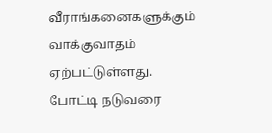வீராங்கனைகளுக்கும் வாக்குவாதம் ஏற்பட்டுள்ளது. போட்டி நடுவரை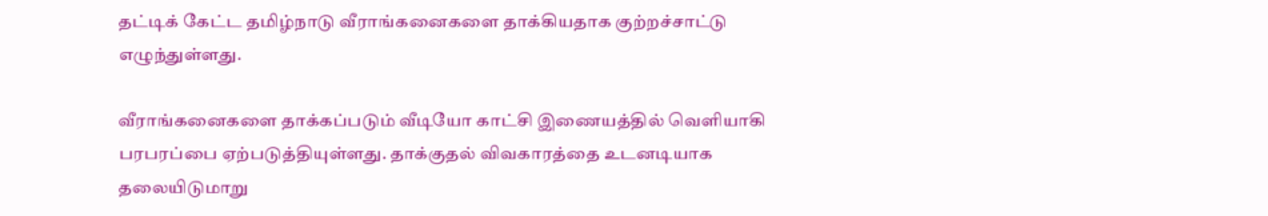தட்டிக் கேட்ட தமிழ்நாடு வீராங்கனைகளை தாக்கியதாக குற்றச்சாட்டு எழுந்துள்ளது.

வீராங்கனைகளை தாக்கப்படும் வீடியோ காட்சி இணையத்தில் வெளியாகி பரபரப்பை ஏற்படுத்தியுள்ளது. தாக்குதல் விவகாரத்தை உடனடியாக தலையிடுமாறு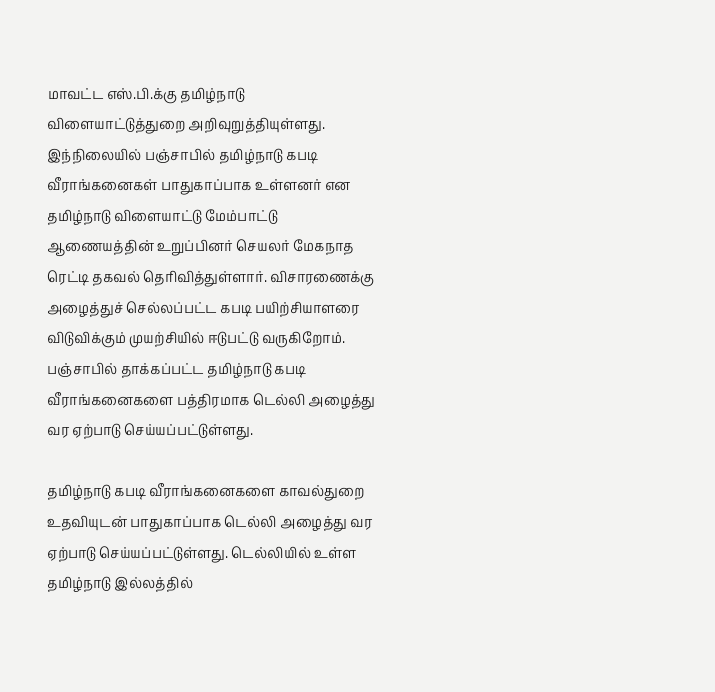மாவட்ட எஸ்.பி.க்கு தமிழ்நாடு விளையாட்டுத்துறை அறிவுறுத்தியுள்ளது. இந்நிலையில் பஞ்சாபில் தமிழ்நாடு கபடி வீராங்கனைகள் பாதுகாப்பாக உள்ளனர் என தமிழ்நாடு விளையாட்டு மேம்பாட்டு ஆணையத்தின் உறுப்பினர் செயலர் மேகநாத ரெட்டி தகவல் தெரிவித்துள்ளார். விசாரணைக்கு அழைத்துச் செல்லப்பட்ட கபடி பயிற்சியாளரை விடுவிக்கும் முயற்சியில் ஈடுபட்டு வருகிறோம். பஞ்சாபில் தாக்கப்பட்ட தமிழ்நாடு கபடி வீராங்கனைகளை பத்திரமாக டெல்லி அழைத்து வர ஏற்பாடு செய்யப்பட்டுள்ளது.

தமிழ்நாடு கபடி வீராங்கனைகளை காவல்துறை உதவியுடன் பாதுகாப்பாக டெல்லி அழைத்து வர ஏற்பாடு செய்யப்பட்டுள்ளது. டெல்லியில் உள்ள தமிழ்நாடு இல்லத்தில்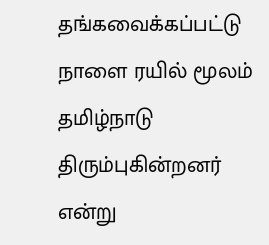தங்கவைக்கப்பட்டு நாளை ரயில் மூலம் தமிழ்நாடு திரும்புகின்றனர் என்று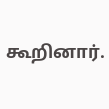கூறினார்.